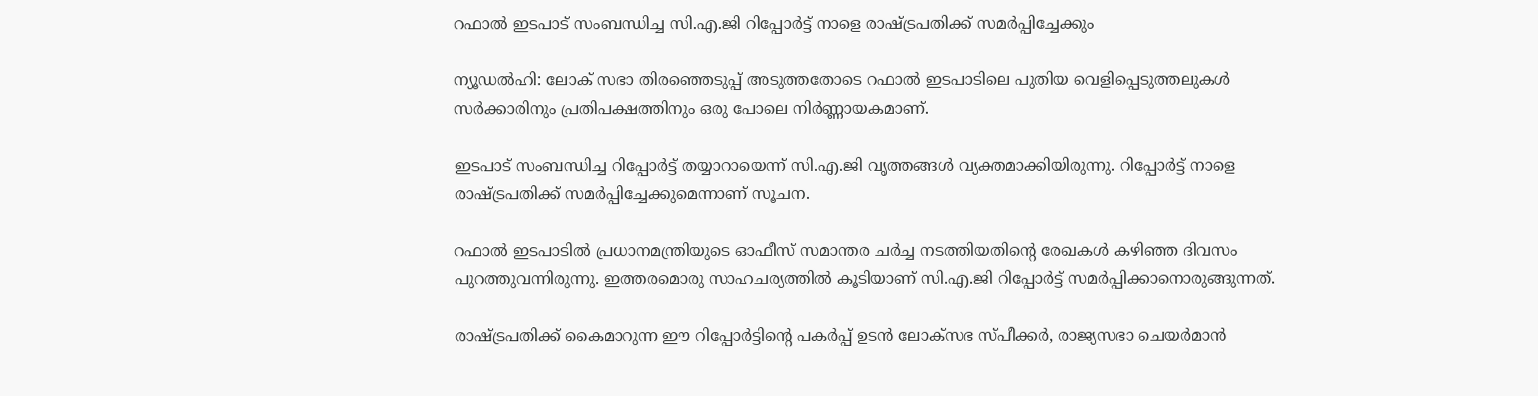റഫാല്‍ ഇടപാട് സംബന്ധിച്ച സി.എ.ജി റിപ്പോര്‍ട്ട് നാളെ രാഷ്ട്രപതിക്ക് സമര്‍പ്പിച്ചേക്കും

ന്യൂഡല്‍ഹി: ലോക് സഭാ തിരഞ്ഞെടുപ്പ് അടുത്തതോടെ റഫാല്‍ ഇടപാടിലെ പുതിയ വെളിപ്പെടുത്തലുകള്‍ സര്‍ക്കാരിനും പ്രതിപക്ഷത്തിനും ഒരു പോലെ നിര്‍ണ്ണായകമാണ്.

ഇടപാട് സംബന്ധിച്ച റിപ്പോര്‍ട്ട് തയ്യാറായെന്ന് സി.എ.ജി വൃത്തങ്ങള്‍ വ്യക്തമാക്കിയിരുന്നു. റിപ്പോര്‍ട്ട് നാളെ രാഷ്ട്രപതിക്ക് സമര്‍പ്പിച്ചേക്കുമെന്നാണ് സൂചന.

റഫാല്‍ ഇടപാടില്‍ പ്രധാനമന്ത്രിയുടെ ഓഫീസ് സമാന്തര ചര്‍ച്ച നടത്തിയതിന്റെ രേഖകള്‍ കഴിഞ്ഞ ദിവസം പുറത്തുവന്നിരുന്നു. ഇത്തരമൊരു സാഹചര്യത്തില്‍ കൂടിയാണ് സി.എ.ജി റിപ്പോര്‍ട്ട് സമര്‍പ്പിക്കാനൊരുങ്ങുന്നത്.

രാഷ്ട്രപതിക്ക് കൈമാറുന്ന ഈ റിപ്പോര്‍ട്ടിന്റെ പകര്‍പ്പ് ഉടന്‍ ലോക്സഭ സ്പീക്കര്‍, രാജ്യസഭാ ചെയര്‍മാന്‍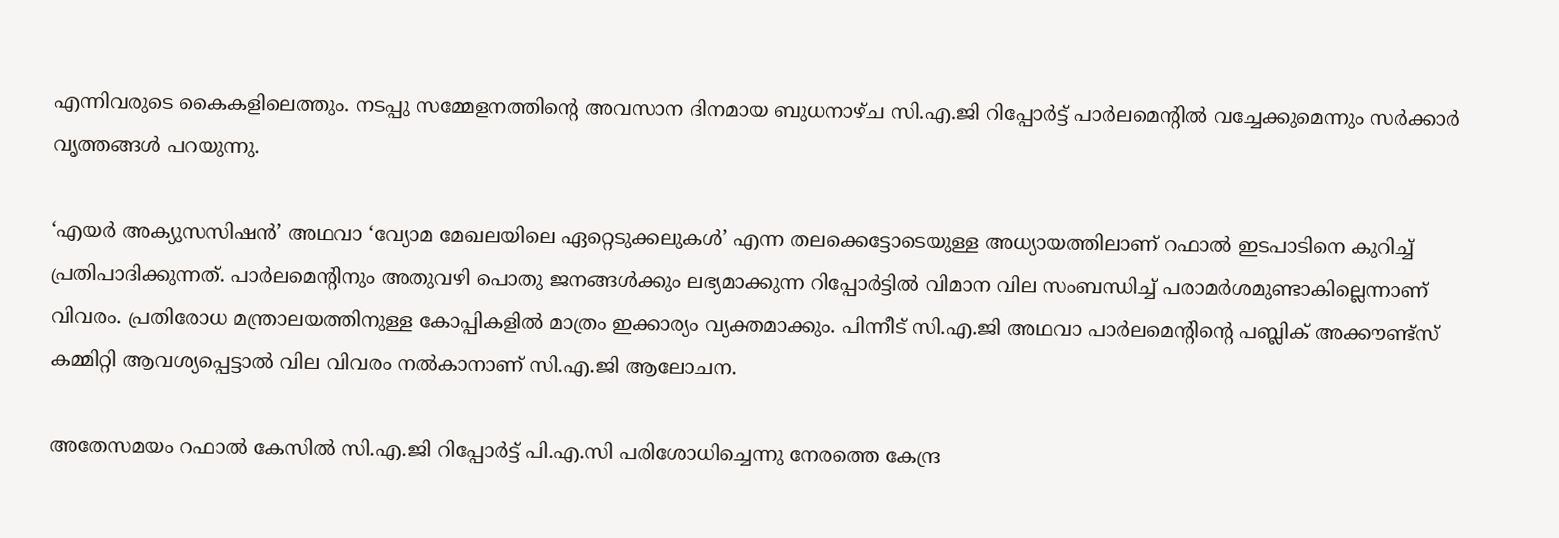എന്നിവരുടെ കൈകളിലെത്തും. നടപ്പു സമ്മേളനത്തിന്റെ അവസാന ദിനമായ ബുധനാഴ്ച സി.എ.ജി റിപ്പോര്‍ട്ട് പാര്‍ലമെന്റില്‍ വച്ചേക്കുമെന്നും സര്‍ക്കാര്‍ വൃത്തങ്ങള്‍ പറയുന്നു.

‘എയര്‍ അക്യുസസിഷന്‍’ അഥവാ ‘വ്യോമ മേഖലയിലെ ഏറ്റെടുക്കലുകള്‍’ എന്ന തലക്കെട്ടോടെയുള്ള അധ്യായത്തിലാണ് റഫാല്‍ ഇടപാടിനെ കുറിച്ച്‌ പ്രതിപാദിക്കുന്നത്. പാര്‍ലമെന്റിനും അതുവഴി പൊതു ജനങ്ങള്‍ക്കും ലഭ്യമാക്കുന്ന റിപ്പോര്‍ട്ടില്‍ വിമാന വില സംബന്ധിച്ച്‌ പരാമര്‍ശമുണ്ടാകില്ലെന്നാണ് വിവരം. പ്രതിരോധ മന്ത്രാലയത്തിനുള്ള കോപ്പികളില്‍ മാത്രം ഇക്കാര്യം വ്യക്തമാക്കും. പിന്നീട് സി.എ.ജി അഥവാ പാര്‍ലമെന്റിന്റെ പബ്ലിക് അക്കൗണ്ട്സ് കമ്മിറ്റി ആവശ്യപ്പെട്ടാല്‍ വില വിവരം നല്‍കാനാണ് സി.എ.ജി ആലോചന.

അതേസമയം റഫാല്‍ കേസില്‍ സി.എ.ജി റിപ്പോര്‍ട്ട് പി.എ.സി പരിശോധിച്ചെന്നു നേരത്തെ കേന്ദ്ര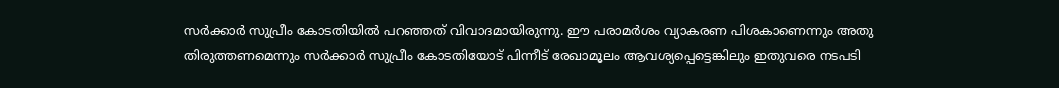സര്‍ക്കാര്‍ സുപ്രീം കോടതിയില്‍ പറഞ്ഞത് വിവാദമായിരുന്നു. ഈ പരാമര്‍ശം വ്യാകരണ പിശകാണെന്നും അതു തിരുത്തണമെന്നും സര്‍ക്കാര്‍ സുപ്രീം കോടതിയോട് പിന്നീട് രേഖാമൂലം ആവശ്യപ്പെട്ടെങ്കിലും ഇതുവരെ നടപടി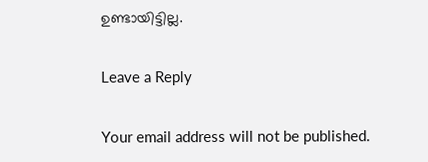ഉണ്ടായിട്ടില്ല.

Leave a Reply

Your email address will not be published.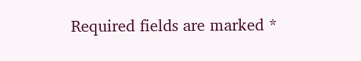Required fields are marked *